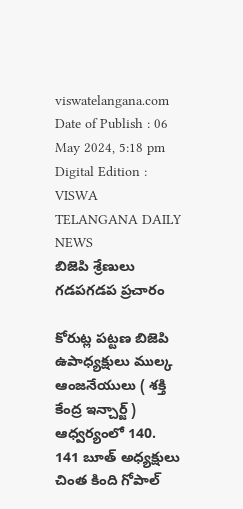viswatelangana.com
Date of Publish : 06 May 2024, 5:18 pm Digital Edition : VISWA TELANGANA DAILY NEWS
బిజెపి శ్రేణులు గడపగడప ప్రచారం

కోరుట్ల పట్టణ బిజెపి ఉపాధ్యక్షులు ముల్క ఆంజనేయులు ( శక్తి కేంద్ర ఇన్చార్జ్ ) ఆధ్వర్యంలో 140. 141 బూత్ అధ్యక్షులు చింత కింది గోపాల్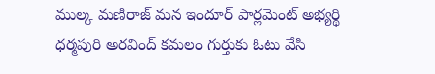ముల్క మణిరాజ్ మన ఇందూర్ పార్లమెంట్ అభ్యర్థి ధర్మపురి అరవింద్ కమలం గుర్తుకు ఓటు వేసి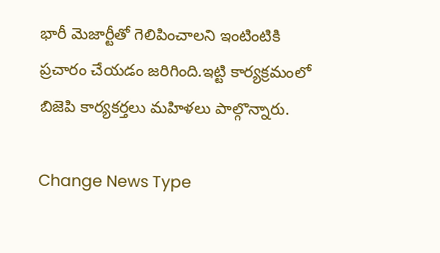భారీ మెజార్టీతో గెలిపించాలని ఇంటింటికి ప్రచారం చేయడం జరిగింది.ఇట్టి కార్యక్రమంలో బిజెపి కార్యకర్తలు మహిళలు పాల్గొన్నారు.

Change News Type